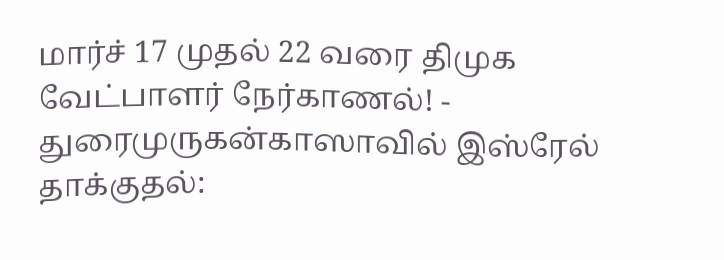மார்ச் 17 முதல் 22 வரை திமுக வேட்பாளர் நேர்காணல்! - துரைமுருகன்காஸாவில் இஸ்ரேல் தாக்குதல்: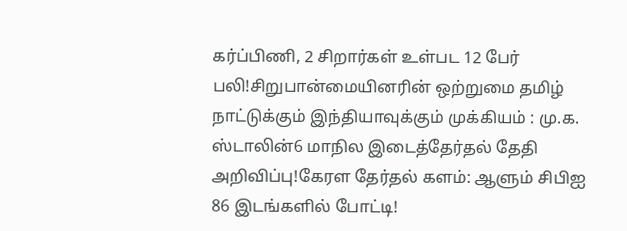கர்ப்பிணி, 2 சிறார்கள் உள்பட 12 பேர் பலி!சிறுபான்மையினரின் ஒற்றுமை தமிழ் நாட்டுக்கும் இந்தியாவுக்கும் முக்கியம் : மு.க. ஸ்டாலின்6 மாநில இடைத்தேர்தல் தேதி அறிவிப்பு!கேரள தேர்தல் களம்: ஆளும் சிபிஐ 86 இடங்களில் போட்டி!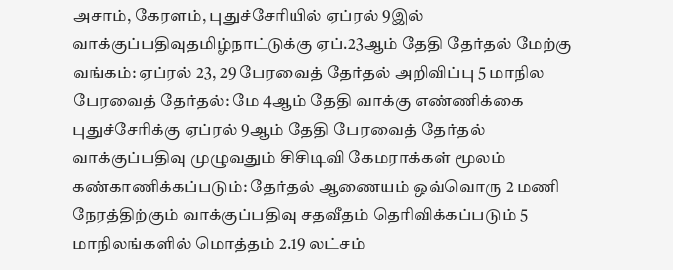அசாம், கேரளம், புதுச்சேரியில் ஏப்ரல் 9இல் வாக்குப்பதிவுதமிழ்நாட்டுக்கு ஏப்.23ஆம் தேதி தேர்தல் மேற்கு வங்கம்: ஏப்ரல் 23, 29 பேரவைத் தேர்தல் அறிவிப்பு 5 மாநில பேரவைத் தேர்தல்: மே 4ஆம் தேதி வாக்கு எண்ணிக்கை புதுச்சேரிக்கு ஏப்ரல் 9ஆம் தேதி பேரவைத் தேர்தல் வாக்குப்பதிவு முழுவதும் சிசிடிவி கேமராக்கள் மூலம் கண்காணிக்கப்படும்: தேர்தல் ஆணையம் ஒவ்வொரு 2 மணி நேரத்திற்கும் வாக்குப்பதிவு சதவீதம் தெரிவிக்கப்படும் 5 மாநிலங்களில் மொத்தம் 2.19 லட்சம்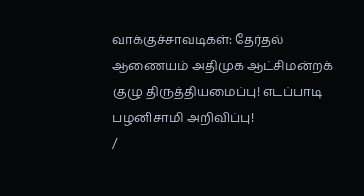வாக்குச்சாவடிகள்: தேர்தல் ஆணையம் அதிமுக ஆட்சிமன்றக் குழு திருத்தியமைப்பு! எடப்பாடி பழனிசாமி அறிவிப்பு!
/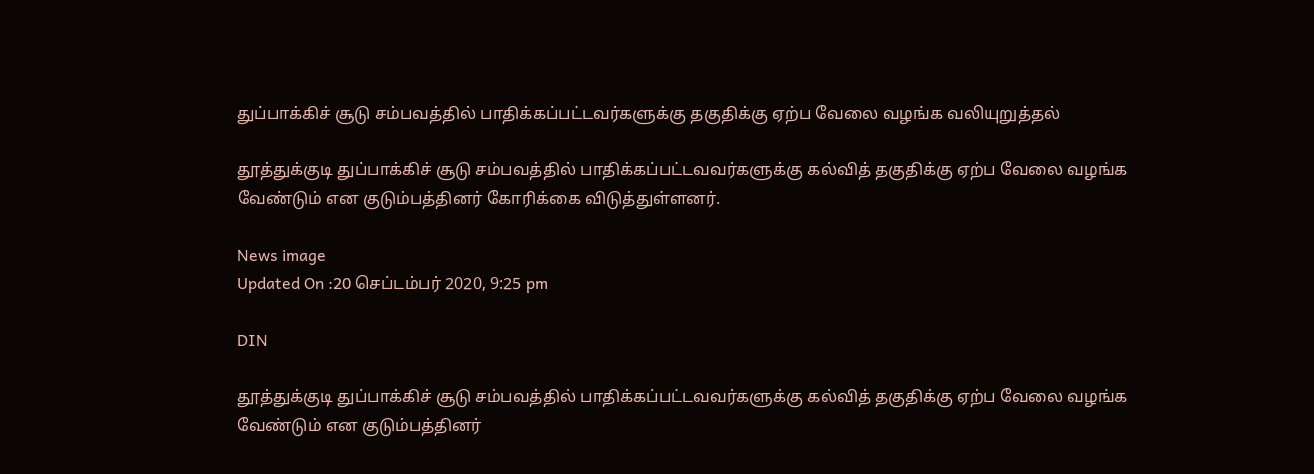துப்பாக்கிச் சூடு சம்பவத்தில் பாதிக்கப்பட்டவர்களுக்கு தகுதிக்கு ஏற்ப வேலை வழங்க வலியுறுத்தல்

தூத்துக்குடி துப்பாக்கிச் சூடு சம்பவத்தில் பாதிக்கப்பட்டவவர்களுக்கு கல்வித் தகுதிக்கு ஏற்ப வேலை வழங்க வேண்டும் என குடும்பத்தினர் கோரிக்கை விடுத்துள்ளனர்.

News image
Updated On :20 செப்டம்பர் 2020, 9:25 pm

DIN

தூத்துக்குடி துப்பாக்கிச் சூடு சம்பவத்தில் பாதிக்கப்பட்டவவர்களுக்கு கல்வித் தகுதிக்கு ஏற்ப வேலை வழங்க வேண்டும் என குடும்பத்தினர்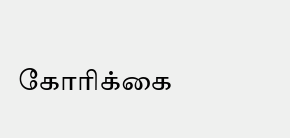கோரிக்கை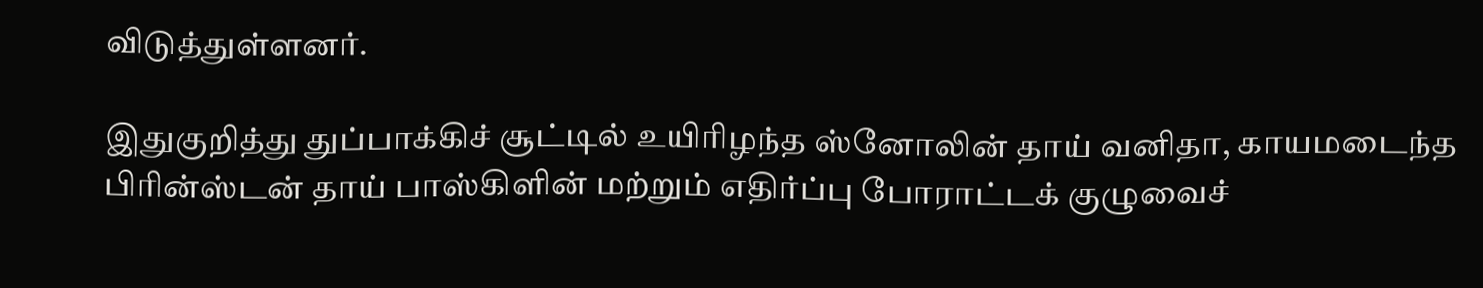விடுத்துள்ளனர்.

இதுகுறித்து துப்பாக்கிச் சூட்டில் உயிரிழந்த ஸ்னோலின் தாய் வனிதா, காயமடைந்த பிரின்ஸ்டன் தாய் பாஸ்கிளின் மற்றும் எதிர்ப்பு போராட்டக் குழுவைச்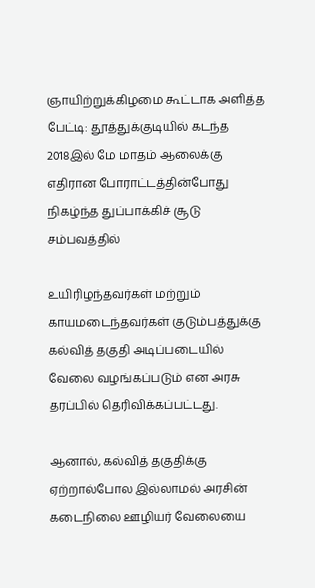ஞாயிற்றுக்கிழமை கூட்டாக அளித்த பேட்டி: தூத்துக்குடியில் கடந்த 2018இல் மே மாதம் ஆலைக்கு எதிரான போராட்டத்தின்போது நிகழ்ந்த துப்பாக்கிச் சூடு சம்பவத்தில்

உயிரிழந்தவர்கள் மற்றும் காயமடைந்தவர்கள் குடும்பத்துக்கு கல்வித் தகுதி அடிப்படையில் வேலை வழங்கப்படும் என அரசு தரப்பில் தெரிவிக்கப்பட்டது.

ஆனால், கல்வித் தகுதிக்கு ஏற்றால்போல இல்லாமல் அரசின் கடைநிலை ஊழியர் வேலையை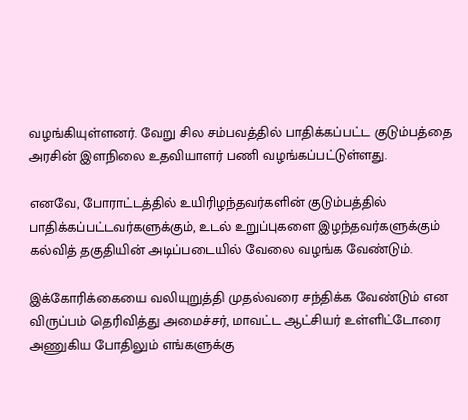வழங்கியுள்ளனர். வேறு சில சம்பவத்தில் பாதிக்கப்பட்ட குடும்பத்தை அரசின் இளநிலை உதவியாளர் பணி வழங்கப்பட்டுள்ளது.

எனவே, போராட்டத்தில் உயிரிழந்தவர்களின் குடும்பத்தில் பாதிக்கப்பட்டவர்களுக்கும், உடல் உறுப்புகளை இழந்தவர்களுக்கும் கல்வித் தகுதியின் அடிப்படையில் வேலை வழங்க வேண்டும்.

இக்கோரிக்கையை வலியுறுத்தி முதல்வரை சந்திக்க வேண்டும் என விருப்பம் தெரிவித்து அமைச்சர், மாவட்ட ஆட்சியர் உள்ளிட்டோரை அணுகிய போதிலும் எங்களுக்கு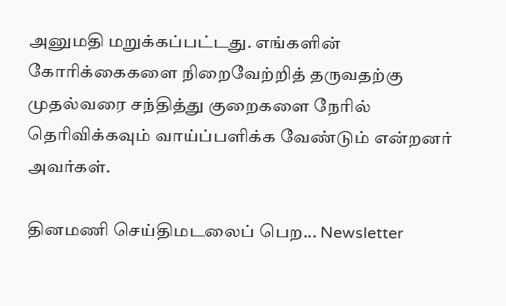அனுமதி மறுக்கப்பட்டது. எங்களின் கோரிக்கைகளை நிறைவேற்றித் தருவதற்கு முதல்வரை சந்தித்து குறைகளை நேரில் தெரிவிக்கவும் வாய்ப்பளிக்க வேண்டும் என்றனர் அவர்கள்.

தினமணி செய்திமடலைப் பெற... Newsletter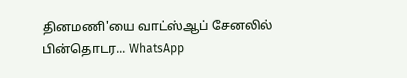தினமணி'யை வாட்ஸ்ஆப் சேனலில் பின்தொடர... WhatsApp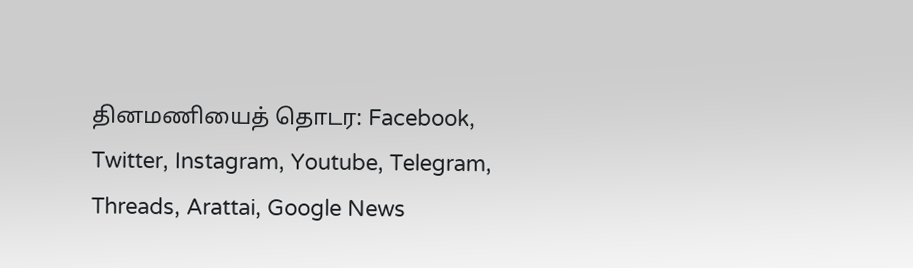தினமணியைத் தொடர: Facebook, Twitter, Instagram, Youtube, Telegram, Threads, Arattai, Google News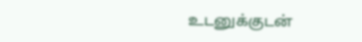உடனுக்குடன்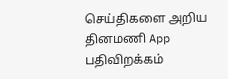செய்திகளை அறிய தினமணி App பதிவிறக்கம்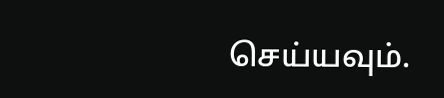செய்யவும்.